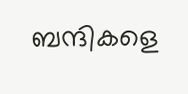ബന്ദികളെ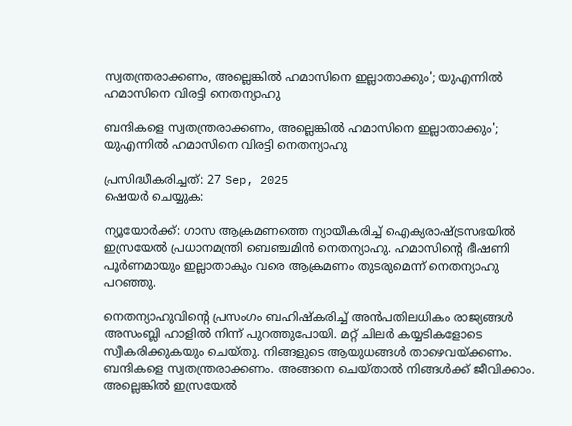സ്വതന്ത്രരാക്കണം, അല്ലെങ്കില്‍ ഹമാസിനെ ഇല്ലാതാക്കും'; യുഎന്നില്‍ ഹമാസിനെ വിരട്ടി നെതന്യാഹു

ബന്ദികളെ സ്വതന്ത്രരാക്കണം, അല്ലെങ്കില്‍ ഹമാസിനെ ഇല്ലാതാക്കും'; യുഎന്നില്‍ ഹമാസിനെ വിരട്ടി നെതന്യാഹു

പ്രസിദ്ധീകരിച്ചത്: 27 Sep, 2025
ഷെയർ ചെയ്യുക:

ന്യൂയോര്‍ക്ക്: ഗാസ ആക്രമണത്തെ ന്യായീകരിച്ച് ഐക്യരാഷ്ട്രസഭയില്‍ ഇസ്രയേല്‍ പ്രധാനമന്ത്രി ബെഞ്ചമിന്‍ നെതന്യാഹു. ഹമാസിന്റെ ഭീഷണി പൂര്‍ണമായും ഇല്ലാതാകും വരെ ആക്രമണം തുടരുമെന്ന് നെതന്യാഹു പറഞ്ഞു.

നെതന്യാഹുവിന്റെ പ്രസംഗം ബഹിഷ്‌കരിച്ച് അന്‍പതിലധികം രാജ്യങ്ങള്‍ അസംബ്ലി ഹാളില്‍ നിന്ന് പുറത്തുപോയി. മറ്റ് ചിലര്‍ കയ്യടികളോടെ സ്വീകരിക്കുകയും ചെയ്തു. നിങ്ങളുടെ ആയുധങ്ങള്‍ താഴെവയ്ക്കണം. ബന്ദികളെ സ്വതന്ത്രരാക്കണം. അങ്ങനെ ചെയ്താല്‍ നിങ്ങള്‍ക്ക് ജീവിക്കാം. അല്ലെങ്കില്‍ ഇസ്രയേല്‍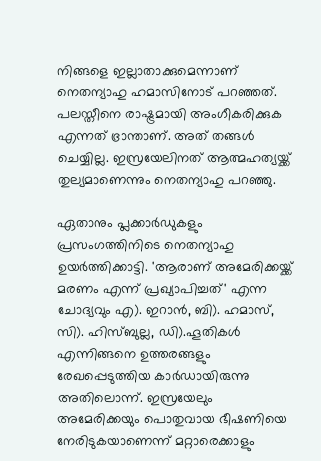നിങ്ങളെ ഇല്ലാതാക്കുമെന്നാണ് നെതന്യാഹു ഹമാസിനോട് പറഞ്ഞത്. പലസ്തീനെ രാഷ്ട്രമായി അംഗീകരിക്കുക എന്നത് ഭ്രാന്താണ്. അത് തങ്ങള്‍ ചെയ്യില്ല. ഇസ്രയേലിനത് ആത്മഹത്യയ്ക്ക് തുല്യമാണെന്നും നെതന്യാഹു പറഞ്ഞു.

ഏതാനും പ്ലക്കാര്‍ഡുകളും പ്രസംഗത്തിനിടെ നെതന്യാഹു ഉയര്‍ത്തിക്കാട്ടി. 'ആരാണ് അമേരിക്കയ്ക്ക് മരണം എന്ന് പ്രഖ്യാപിച്ചത്' എന്ന ചോദ്യവും എ). ഇറാന്‍, ബി). ഹമാസ്, സി). ഹിസ്ബുല്ല, ഡി).ഹൂതികള്‍ എന്നിങ്ങനെ ഉത്തരങ്ങളും രേഖപ്പെടുത്തിയ കാര്‍ഡായിരുന്നു അതിലൊന്ന്. ഇസ്രയേലും അമേരിക്കയും പൊതുവായ ഭീഷണിയെ നേരിടുകയാണെന്ന് മറ്റാരെക്കാളും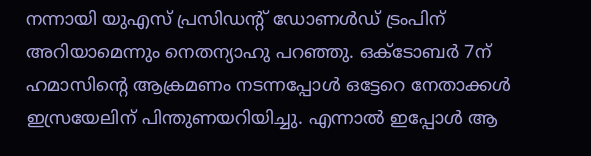നന്നായി യുഎസ് പ്രസിഡന്റ് ഡോണള്‍ഡ് ട്രംപിന് അറിയാമെന്നും നെതന്യാഹു പറഞ്ഞു. ഒക്ടോബര്‍ 7ന് ഹമാസിന്റെ ആക്രമണം നടന്നപ്പോള്‍ ഒട്ടേറെ നേതാക്കള്‍ ഇസ്രയേലിന് പിന്തുണയറിയിച്ചു. എന്നാല്‍ ഇപ്പോള്‍ ആ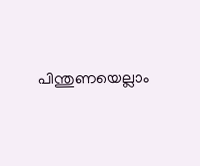പിന്തുണയെല്ലാം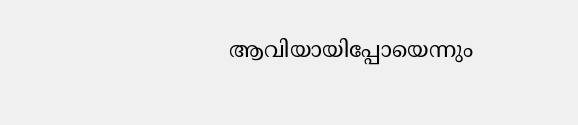ആവിയായിപ്പോയെന്നും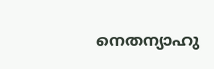നെതന്യാഹു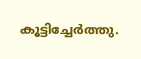കൂട്ടിച്ചേര്‍ത്തു.